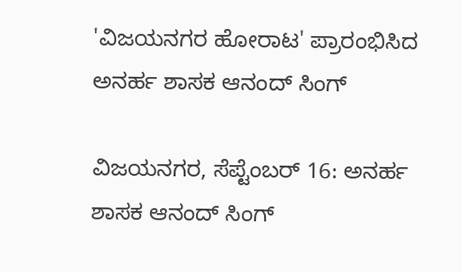'ವಿಜಯನಗರ ಹೋರಾಟ' ಪ್ರಾರಂಭಿಸಿದ ಅನರ್ಹ ಶಾಸಕ ಆನಂದ್ ಸಿಂಗ್

ವಿಜಯನಗರ, ಸೆಪ್ಟೆಂಬರ್ 16: ಅನರ್ಹ ಶಾಸಕ ಆನಂದ್ ಸಿಂಗ್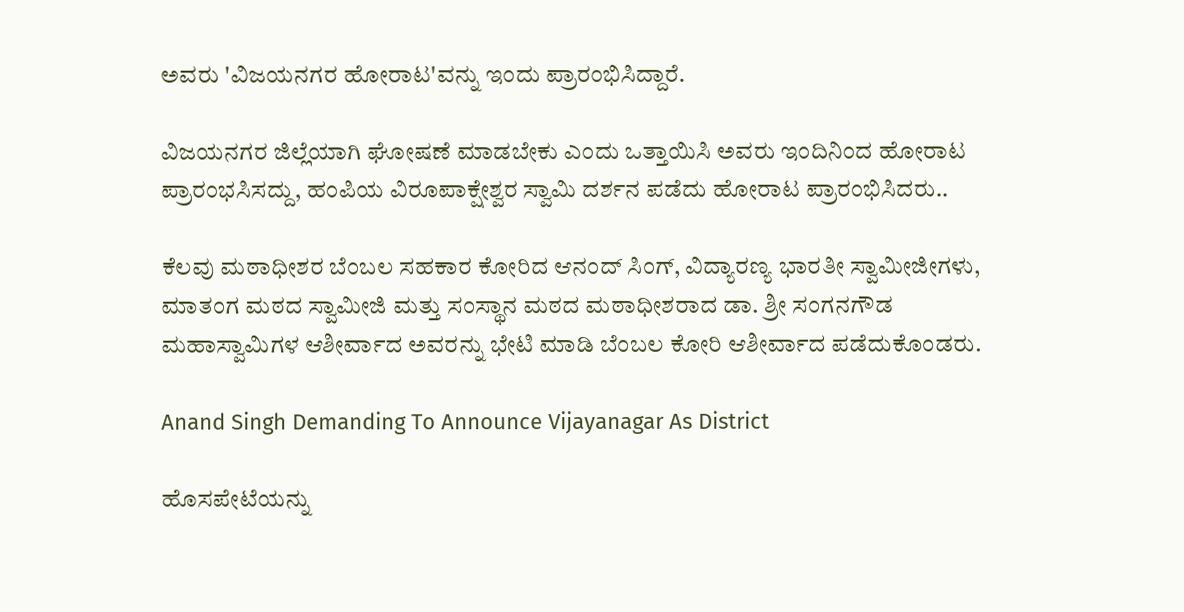ಅವರು 'ವಿಜಯನಗರ ಹೋರಾಟ'ವನ್ನು ಇಂದು ಪ್ರಾರಂಭಿಸಿದ್ದಾರೆ.

ವಿಜಯನಗರ ಜಿಲ್ಲೆಯಾಗಿ ಘೋಷಣೆ ಮಾಡಬೇಕು ಎಂದು ಒತ್ತಾಯಿಸಿ ಅವರು ಇಂದಿನಿಂದ ಹೋರಾಟ ಪ್ರಾರಂಭಸಿಸದ್ದು, ಹಂಪಿಯ ವಿರೂಪಾಕ್ಷೇಶ್ವರ ಸ್ವಾಮಿ ದರ್ಶನ ಪಡೆದು ಹೋರಾಟ ಪ್ರಾರಂಭಿಸಿದರು..

ಕೆಲವು ಮಠಾಧೀಶರ ಬೆಂಬಲ ಸಹಕಾರ ಕೋರಿದ ಆನಂದ್ ಸಿಂಗ್, ವಿದ್ಯಾರಣ್ಯ ಭಾರತೀ ಸ್ವಾಮೀಜೀಗಳು, ಮಾತಂಗ ಮಠದ ಸ್ವಾಮೀಜಿ ಮತ್ತು ಸಂಸ್ಥಾನ‌ ಮಠದ ಮಠಾಧೀಶರಾದ ಡಾ. ಶ್ರೀ ಸಂಗನಗೌಡ ಮಹಾಸ್ವಾಮಿಗಳ ಆಶೀರ್ವಾದ ಅವರನ್ನು ಭೇಟಿ ಮಾಡಿ ಬೆಂಬಲ ಕೋರಿ ಆಶೀರ್ವಾದ ಪಡೆದುಕೊಂಡರು.

Anand Singh Demanding To Announce Vijayanagar As District

ಹೊಸಪೇಟೆಯನ್ನು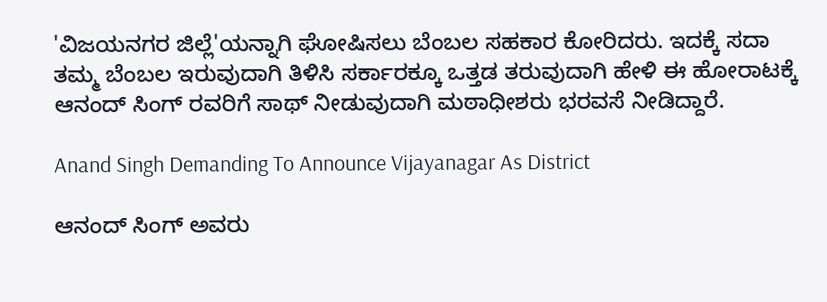'ವಿಜಯನಗರ ಜಿಲ್ಲೆ'ಯನ್ನಾಗಿ ಘೋಷಿಸಲು ಬೆಂಬಲ‌ ಸಹಕಾರ ಕೋರಿದರು. ಇದಕ್ಕೆ ಸದಾ ತಮ್ಮ ಬೆಂಬಲ ಇರುವುದಾಗಿ ತಿಳಿಸಿ ಸರ್ಕಾರಕ್ಕೂ ಒತ್ತಡ ತರುವುದಾಗಿ ಹೇಳಿ ಈ‌ ಹೋರಾಟಕ್ಕೆ ಆನಂದ್ ಸಿಂಗ್ ರವರಿಗೆ ಸಾಥ್ ನೀಡುವುದಾಗಿ ಮಠಾಧೀಶರು ಭರವಸೆ ನೀಡಿದ್ದಾರೆ.

Anand Singh Demanding To Announce Vijayanagar As District

ಆನಂದ್ ಸಿಂಗ್ ಅವರು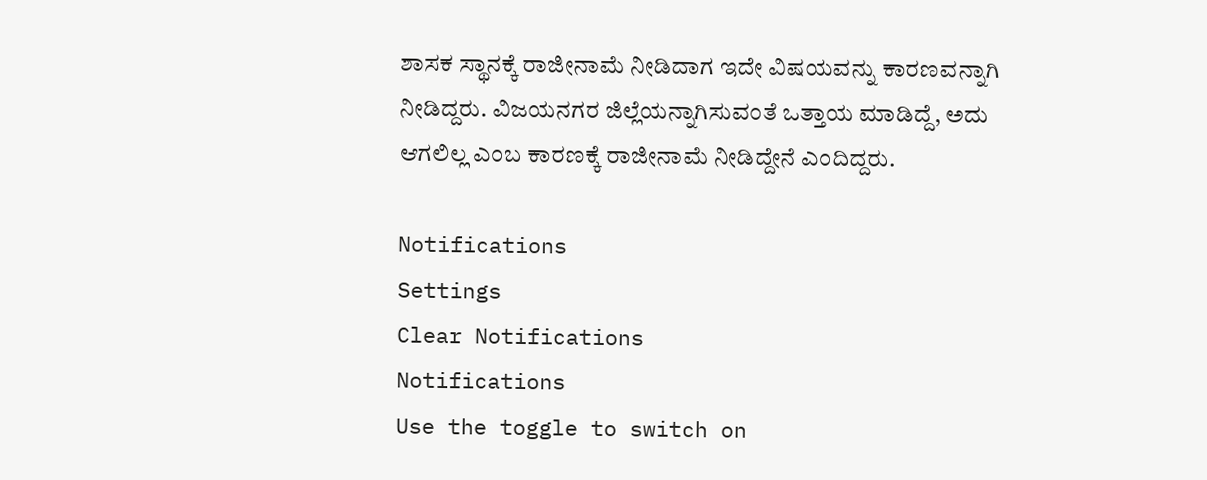ಶಾಸಕ ಸ್ಥಾನಕ್ಕೆ ರಾಜೀನಾಮೆ ನೀಡಿದಾಗ ಇದೇ ವಿಷಯವನ್ನು ಕಾರಣವನ್ನಾಗಿ ನೀಡಿದ್ದರು. ವಿಜಯನಗರ ಜಿಲ್ಲೆಯನ್ನಾಗಿಸುವಂತೆ ಒತ್ತಾಯ ಮಾಡಿದ್ದೆ, ಅದು ಆಗಲಿಲ್ಲ ಎಂಬ ಕಾರಣಕ್ಕೆ ರಾಜೀನಾಮೆ ನೀಡಿದ್ದೇನೆ ಎಂದಿದ್ದರು.

Notifications
Settings
Clear Notifications
Notifications
Use the toggle to switch on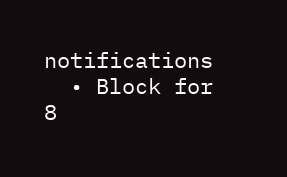notifications
  • Block for 8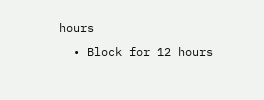hours
  • Block for 12 hours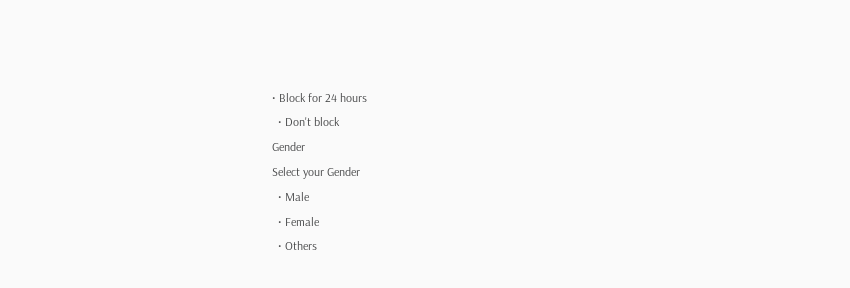• Block for 24 hours
  • Don't block
Gender
Select your Gender
  • Male
  • Female
  • Others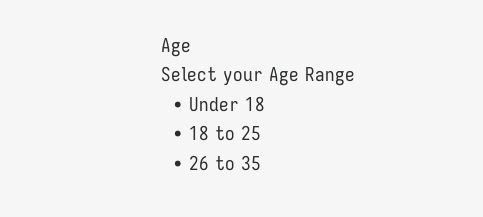Age
Select your Age Range
  • Under 18
  • 18 to 25
  • 26 to 35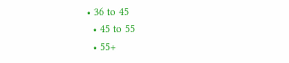• 36 to 45
  • 45 to 55
  • 55+